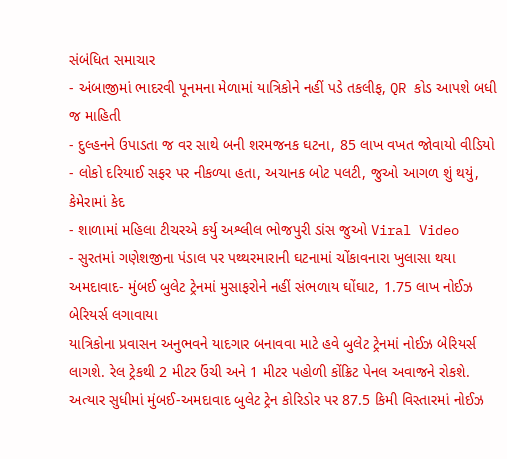સંબંધિત સમાચાર
- અંબાજીમાં ભાદરવી પૂનમના મેળામાં યાત્રિકોને નહીં પડે તકલીફ, QR કોડ આપશે બધી જ માહિતી
- દુલ્હનને ઉપાડતા જ વર સાથે બની શરમજનક ઘટના, 85 લાખ વખત જોવાયો વીડિયો
- લોકો દરિયાઈ સફર પર નીકળ્યા હતા, અચાનક બોટ પલટી, જુઓ આગળ શું થયું, કેમેરામાં કેદ
- શાળામાં મહિલા ટીચરએ કર્યુ અશ્લીલ ભોજપુરી ડાંસ જુઓ Viral Video
- સુરતમાં ગણેશજીના પંડાલ પર પથ્થરમારાની ઘટનામાં ચોંકાવનારા ખુલાસા થયા
અમદાવાદ- મુંબઈ બુલેટ ટ્રેનમાં મુસાફરોને નહીં સંભળાય ઘોંઘાટ, 1.75 લાખ નોઈઝ બેરિયર્સ લગાવાયા
યાત્રિકોના પ્રવાસન અનુભવને યાદગાર બનાવવા માટે હવે બુલેટ ટ્રેનમાં નોઈઝ બેરિયર્સ લાગશે. રેલ ટ્રેકથી 2 મીટર ઉંચી અને 1 મીટર પહોળી કોંક્રિટ પેનલ અવાજને રોકશે. અત્યાર સુધીમાં મુંબઈ-અમદાવાદ બુલેટ ટ્રેન કોરિડોર પર 87.5 કિમી વિસ્તારમાં નોઈઝ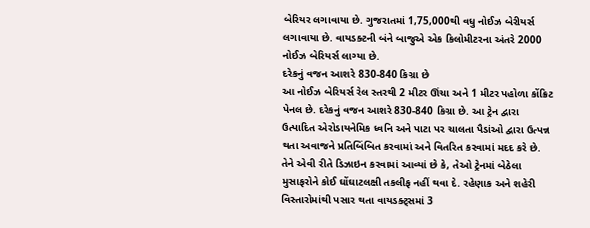બેરિયર લગાવાયા છે. ગુજરાતમાં 1,75,000થી વધુ નોઈઝ બેરીયર્સ લગાવાયા છે. વાયડક્ટની બંને બાજુએ એક કિલોમીટરના અંતરે 2000 નોઈઝ બેરિયર્સ લાગ્યા છે.
દરેકનું વજન આશરે 830-840 કિગ્રા છે
આ નોઈઝ બેરિયર્સ રેલ સ્તરથી 2 મીટર ઊંચા અને 1 મીટર પહોળા કોંક્રિટ પેનલ છે. દરેકનું વજન આશરે 830-840 કિગ્રા છે. આ ટ્રેન દ્વારા ઉત્પાદિત એરોડાયનેમિક ધ્વનિ અને પાટા પર ચાલતા પૈડાંઓ દ્વારા ઉત્પન્ન થતા અવાજને પ્રતિબિંબિત કરવામાં અને વિતરિત કરવામાં મદદ કરે છે. તેને એવી રીતે ડિઝાઇન કરવામાં આવ્યાં છે કે, તેઓ ટ્રેનમાં બેઠેલા મુસાફરોને કોઈ ઘોંઘાટલક્ષી તકલીફ નહીં થવા દે. રહેણાક અને શહેરી વિસ્તારોમાંથી પસાર થતા વાયડક્ટ્સમાં 3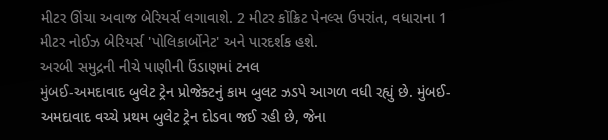મીટર ઊંચા અવાજ બેરિયર્સ લગાવાશે. 2 મીટર કોંક્રિટ પેનલ્સ ઉપરાંત, વધારાના 1 મીટર નોઈઝ બેરિયર્સ 'પોલિકાર્બોનેટ' અને પારદર્શક હશે.
અરબી સમુદ્રની નીચે પાણીની ઉંડાણમાં ટનલ
મુંબઈ-અમદાવાદ બુલેટ ટ્રેન પ્રોજેક્ટનું કામ બુલટ ઝડપે આગળ વધી રહ્યું છે. મુંબઈ-અમદાવાદ વચ્ચે પ્રથમ બુલેટ ટ્રેન દોડવા જઈ રહી છે, જેના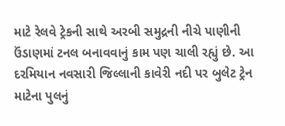માટે રેલવે ટ્રેકની સાથે અરબી સમુદ્રની નીચે પાણીની ઉંડાણમાં ટનલ બનાવવાનું કામ પણ ચાલી રહ્યું છે. આ દરમિયાન નવસારી જિલ્લાની કાવેરી નદી પર બુલેટ ટ્રેન માટેના પુલનું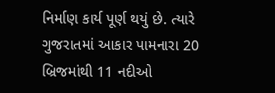નિર્માણ કાર્ય પૂર્ણ થયું છે. ત્યારે ગુજરાતમાં આકાર પામનારા 20 બ્રિજમાંથી 11 નદીઓ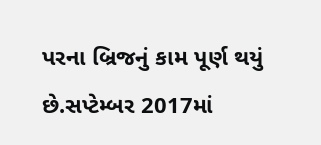પરના બ્રિજનું કામ પૂર્ણ થયું છે.સપ્ટેમ્બર 2017માં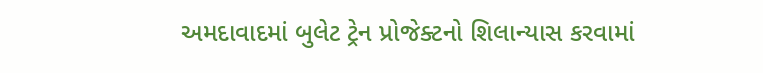અમદાવાદમાં બુલેટ ટ્રેન પ્રોજેક્ટનો શિલાન્યાસ કરવામાં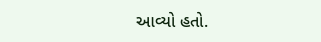આવ્યો હતો.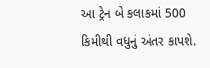આ ટ્રેન બે કલાકમાં 500 કિમીથી વધુનું અંતર કાપશે.